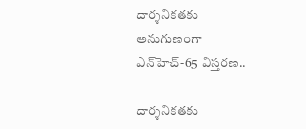దార్శ‌నిక‌త‌కు అనుగుణంగా ఎన్‌హెచ్‌-65 విస్త‌ర‌ణ‌..

దార్శ‌నిక‌త‌కు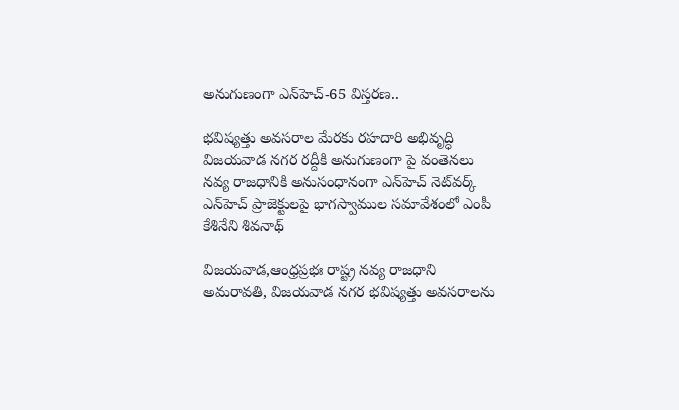అనుగుణంగా ఎన్‌హెచ్‌-65 విస్త‌ర‌ణ‌..

భ‌విష్య‌త్తు అవ‌స‌రాల మేర‌కు ర‌హ‌దారి అభివృద్ధి
విజ‌య‌వాడ న‌గ‌ర ర‌ద్దీకి అనుగుణంగా పై వంతెన‌లు
న‌వ్య రాజ‌ధానికి అనుసంధానంగా ఎన్‌హెచ్ నెట్‌వ‌ర్క్
ఎన్‌హెచ్ ప్రాజెక్టుల‌పై భాగ‌స్వాముల స‌మావేశంలో ఎంపీ కేశినేని శివ‌నాథ్‌

విజయవాడ,ఆంధ్రప్రభః రాష్ట్ర న‌వ్య రాజధాని అమరావతి, విజయవాడ నగర భవిష్యత్తు అవసరాలను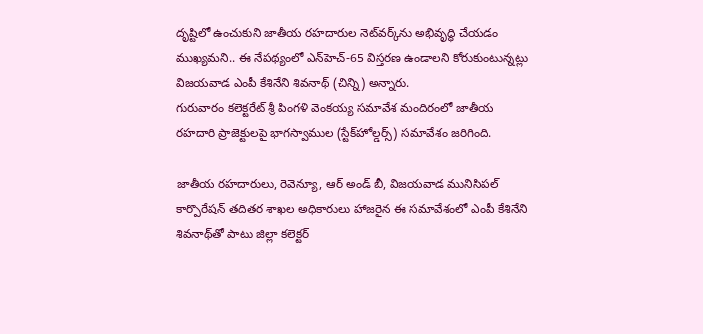దృష్టిలో ఉంచుకుని జాతీయ రహదారుల నెట్‌వర్క్‌ను అభివృద్ధి చేయడం ముఖ్య‌మ‌ని.. ఈ నేప‌థ్యంలో ఎన్‌హెచ్‌-65 విస్త‌ర‌ణ ఉండాల‌ని కోరుకుంటున్న‌ట్లు విజ‌య‌వాడ ఎంపీ కేశినేని శివ‌నాథ్ (చిన్ని) అన్నారు.
గురువారం క‌లెక్ట‌రేట్ శ్రీ పింగ‌ళి వెంక‌య్య స‌మావేశ మందిరంలో జాతీయ ర‌హ‌దారి ప్రాజెక్టుల‌పై భాగ‌స్వాముల (స్టేక్‌హోల్డ‌ర్స్‌) స‌మావేశం జ‌రిగింది.

జాతీయ ర‌హ‌దారులు, రెవెన్యూ, ఆర్ అండ్ బీ, విజ‌య‌వాడ మునిసిప‌ల్ కార్పొరేష‌న్ త‌దిత‌ర శాఖ‌ల అధికారులు హాజ‌రైన ఈ స‌మావేశంలో ఎంపీ కేశినేని శివ‌నాథ్‌తో పాటు జిల్లా క‌లెక్ట‌ర్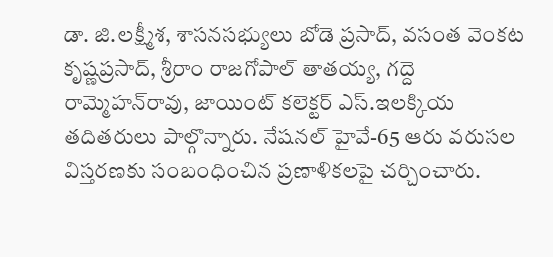డా. జి.ల‌క్ష్మీశ‌, శాస‌న‌స‌భ్యులు బోడె ప్ర‌సాద్‌, వ‌సంత వెంక‌ట కృష్ణ‌ప్ర‌సాద్‌, శ్రీరాం రాజ‌గోపాల్ తాత‌య్య, గ‌ద్దె రామ్మెహ‌న్‌రావు, జాయింట్ క‌లెక్ట‌ర్ ఎస్‌.ఇల‌క్కియ త‌దిత‌రులు పాల్గొన్నారు. నేష‌న‌ల్ హైవే-65 ఆరు వ‌రుస‌ల విస్త‌ర‌ణ‌కు సంబంధించిన ప్ర‌ణాళిక‌ల‌పై చ‌ర్చించారు.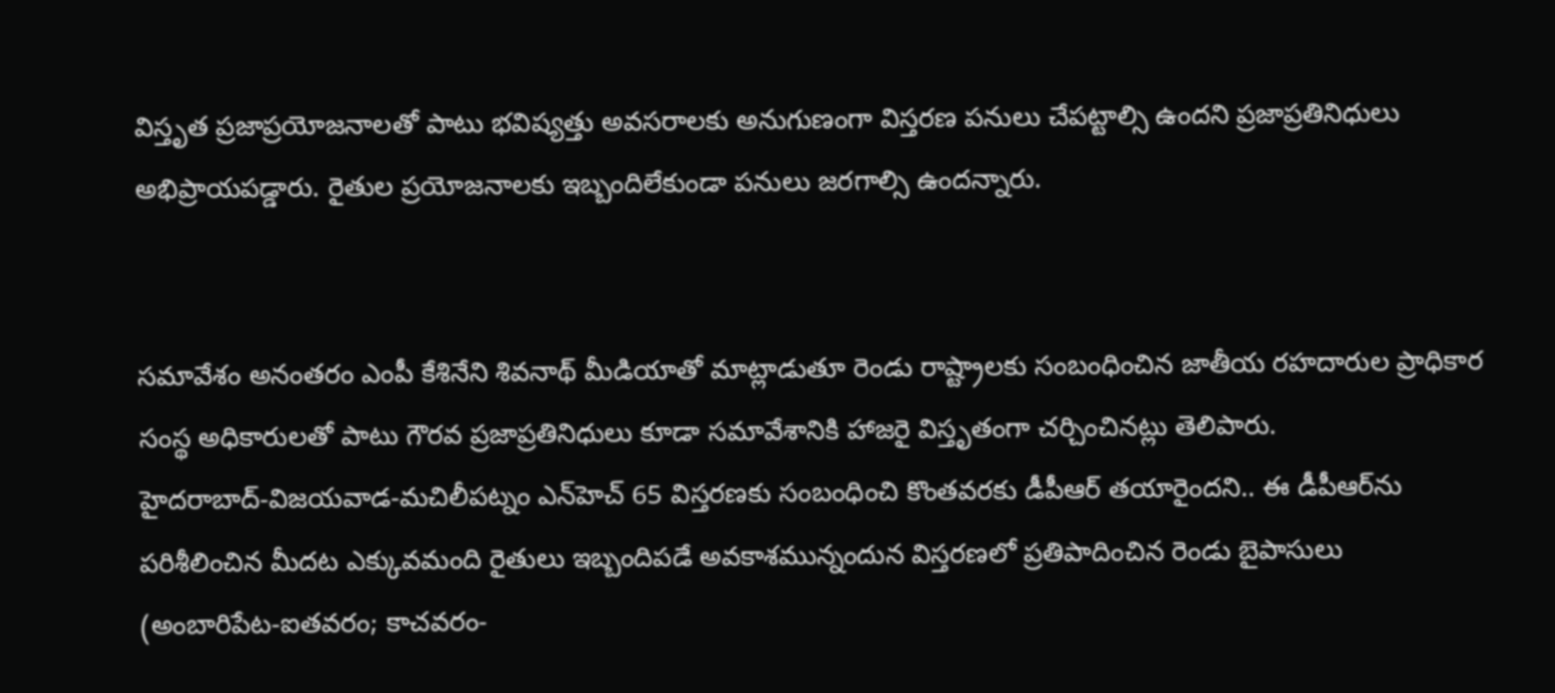విస్తృత ప్ర‌జాప్ర‌యోజ‌నాలతో పాటు భ‌విష్య‌త్తు అవ‌స‌రాల‌కు అనుగుణంగా విస్త‌ర‌ణ ప‌నులు చేప‌ట్టాల్సి ఉంద‌ని ప్ర‌జాప్ర‌తినిధులు అభిప్రాయ‌ప‌డ్డారు. రైతుల ప్ర‌యోజ‌నాల‌కు ఇబ్బందిలేకుండా ప‌నులు జ‌ర‌గాల్సి ఉంద‌న్నారు.


సమావేశం అనంత‌రం ఎంపీ కేశినేని శివ‌నాథ్ మీడియాతో మాట్లాడుతూ రెండు రాష్ట్రాల‌కు సంబంధించిన జాతీయ ర‌హ‌దారుల ప్రాధికార సంస్థ అధికారుల‌తో పాటు గౌర‌వ ప్ర‌జాప్ర‌తినిధులు కూడా స‌మావేశానికి హాజ‌రై విస్తృతంగా చ‌ర్చించిన‌ట్లు తెలిపారు. హైద‌రాబాద్‌-విజ‌య‌వాడ‌-మ‌చిలీప‌ట్నం ఎన్‌హెచ్ 65 విస్త‌ర‌ణ‌కు సంబంధించి కొంత‌వ‌ర‌కు డీపీఆర్ త‌యారైంద‌ని.. ఈ డీపీఆర్‌ను ప‌రిశీలించిన మీద‌ట ఎక్కువ‌మంది రైతులు ఇబ్బందిప‌డే అవ‌కాశ‌మున్నందున విస్త‌ర‌ణ‌లో ప్ర‌తిపాదించిన రెండు బైపాసులు (అంబారిపేట‌-ఐత‌వ‌రం; కాచ‌వ‌రం-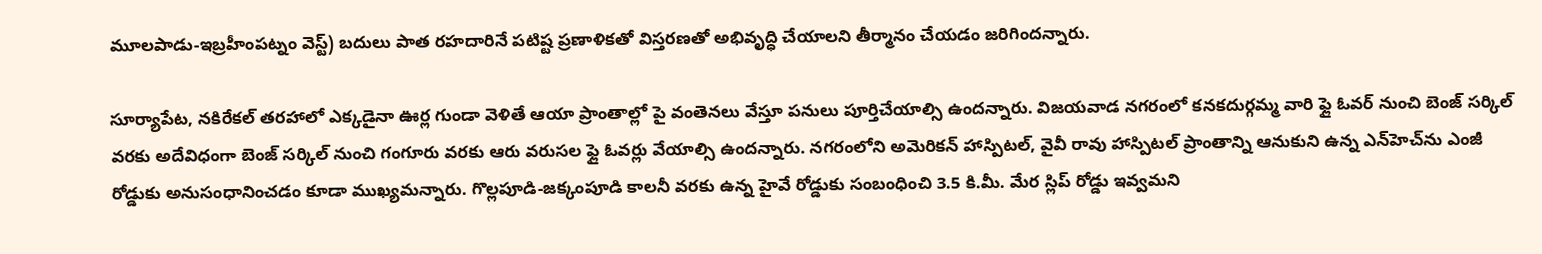మూల‌పాడు-ఇబ్ర‌హీంప‌ట్నం వెస్ట్‌) బ‌దులు పాత ర‌హ‌దారినే ప‌టిష్ట ప్ర‌ణాళిక‌తో విస్త‌ర‌ణ‌తో అభివృద్ధి చేయాల‌ని తీర్మానం చేయ‌డం జ‌రిగింద‌న్నారు.

సూర్యాపేట‌, న‌కిరేక‌ల్ త‌ర‌హాలో ఎక్క‌డైనా ఊర్ల గుండా వెళితే ఆయా ప్రాంతాల్లో పై వంతెన‌లు వేస్తూ ప‌నులు పూర్తిచేయాల్సి ఉంద‌న్నారు. విజ‌య‌వాడ న‌గ‌రంలో క‌న‌క‌దుర్గ‌మ్మ వారి ఫ్లై ఓవ‌ర్ నుంచి బెంజ్ సర్కిల్ వరకు అదేవిధంగా బెంజ్ సర్కిల్ నుంచి గంగూరు వరకు ఆరు వ‌రుస‌ల ఫ్లై ఓవ‌ర్లు వేయాల్సి ఉంద‌న్నారు. న‌గ‌రంలోని అమెరికన్ హాస్పిటల్, వైవీ రావు హాస్పిటల్ ప్రాంతాన్ని ఆనుకుని ఉన్న ఎన్‌హెచ్‌ను ఎంజీ రోడ్డుకు అనుసంధానించడం కూడా ముఖ్య‌మ‌న్నారు. గొల్ల‌పూడి-జ‌క్కంపూడి కాల‌నీ వ‌ర‌కు ఉన్న హైవే రోడ్డుకు సంబంధించి 3.5 కి.మీ. మేర స్లిప్ రోడ్డు ఇవ్వ‌మ‌ని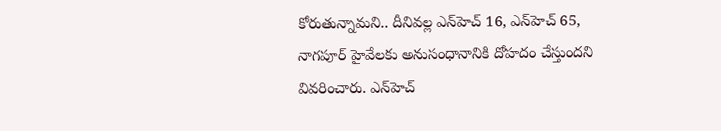కోరుతున్నామ‌ని.. దీనివ‌ల్ల ఎన్‌హెచ్ 16, ఎన్‌హెచ్ 65, నాగ‌పూర్ హైవేల‌కు అనుసంధానానికి దోహ‌దం చేస్తుంద‌ని వివ‌రించారు. ఎన్‌హెచ్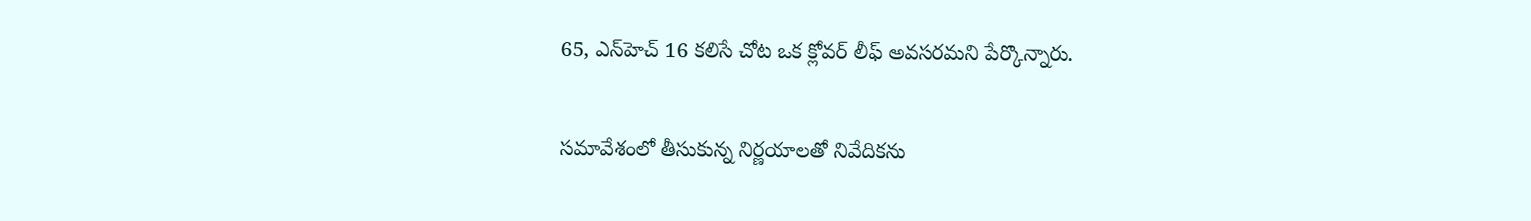65, ఎన్‌హెచ్ 16 క‌లిసే చోట ఒక క్లోవ‌ర్ లీఫ్ అవ‌స‌ర‌మ‌ని పేర్కొన్నారు.


స‌మావేశంలో తీసుకున్న నిర్ణ‌యాల‌తో నివేదిక‌ను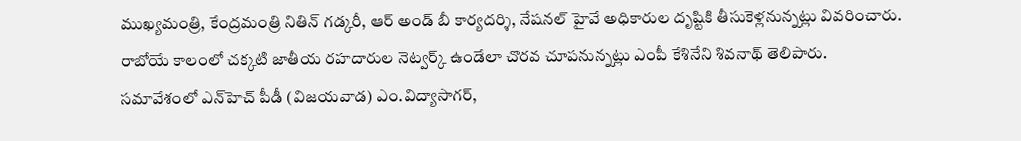ముఖ్య‌మంత్రి, కేంద్రమంత్రి నితిన్ గ‌డ్క‌రీ, ఆర్ అండ్ బీ కార్య‌ద‌ర్శి, నేష‌న‌ల్ హైవే అధికారుల దృష్టికి తీసుకెళ్ల‌నున్న‌ట్లు వివ‌రించారు. రాబోయే కాలంలో చ‌క్క‌టి జాతీయ ర‌హ‌దారుల నెట్వ‌ర్క్ ఉండేలా చొర‌వ చూప‌నున్న‌ట్లు ఎంపీ కేశినేని శివ‌నాథ్ తెలిపారు.
స‌మావేశంలో ఎన్‌హెచ్ పీడీ (విజ‌య‌వాడ‌) ఎం.విద్యాసాగ‌ర్‌,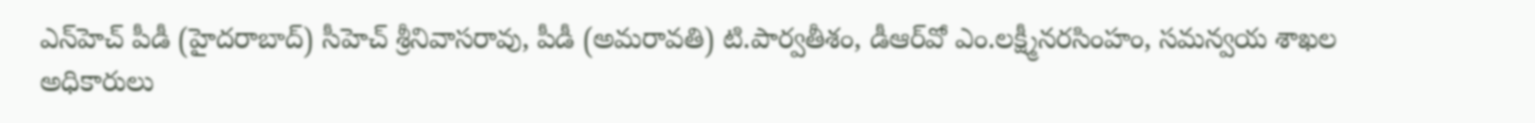ఎన్‌హెచ్ పీడీ (హైద‌రాబాద్‌) సీహెచ్ శ్రీనివాస‌రావు, పీడీ (అమ‌రావ‌తి) టి.పార్వ‌తీశం, డీఆర్‌వో ఎం.ల‌క్ష్మీన‌ర‌సింహం, స‌మ‌న్వ‌య శాఖ‌ల అధికారులు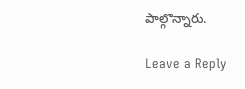పాల్గొన్నారు.

Leave a Reply